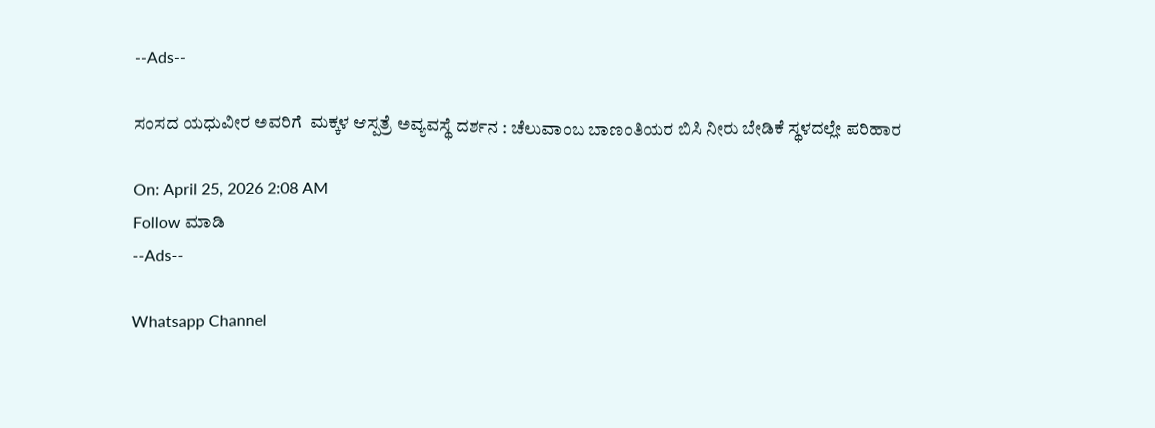--Ads--

ಸಂಸದ ಯಧುವೀರ ಅವರಿಗೆ  ಮಕ್ಕಳ ಆಸ್ಪತ್ರೆ ಅವ್ಯವಸ್ಥೆ ದರ್ಶನ : ಚೆಲುವಾಂಬ ಬಾಣಂತಿಯರ ಬಿಸಿ ನೀರು ಬೇಡಿಕೆ ಸ್ಥಳದಲ್ಲೇ ಪರಿಹಾರ

On: April 25, 2026 2:08 AM
Follow ಮಾಡಿ
--Ads--

Whatsapp Channel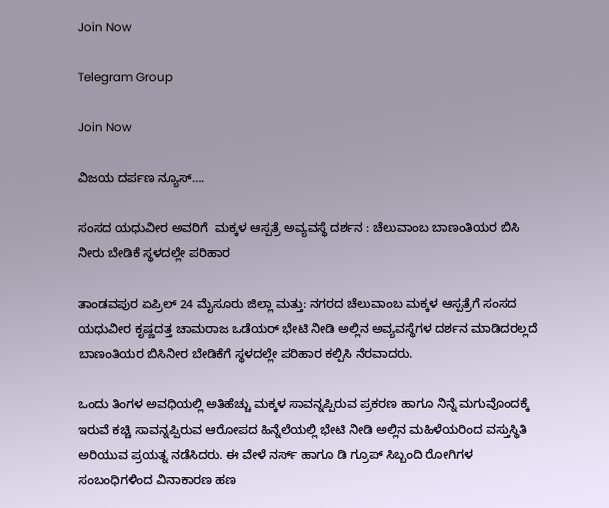Join Now

Telegram Group

Join Now

ವಿಜಯ ದರ್ಪಣ ನ್ಯೂಸ್….

ಸಂಸದ ಯಧುವೀರ ಅವರಿಗೆ  ಮಕ್ಕಳ ಆಸ್ಪತ್ರೆ ಅವ್ಯವಸ್ಥೆ ದರ್ಶನ : ಚೆಲುವಾಂಬ ಬಾಣಂತಿಯರ ಬಿಸಿ ನೀರು ಬೇಡಿಕೆ ಸ್ಥಳದಲ್ಲೇ ಪರಿಹಾರ

ತಾಂಡವಪುರ ಏಪ್ರಿಲ್ 24 ಮೈಸೂರು ಜಿಲ್ಲಾ ಮತ್ತು: ನಗರದ ಚೆಲುವಾಂಬ ಮಕ್ಕಳ ಆಸ್ಪತ್ರೆಗೆ ಸಂಸದ ಯಧುವೀರ ಕೃಷ್ಣದತ್ತ ಚಾಮರಾಜ ಒಡೆಯರ್‌ ಭೇಟಿ ನೀಡಿ ಅಲ್ಲಿನ ಅವ್ಯವಸ್ಥೆಗಳ ದರ್ಶನ ಮಾಡಿದರಲ್ಲದೆ ಬಾಣಂತಿಯರ ಬಿಸಿನೀರ ಬೇಡಿಕೆಗೆ ಸ್ಥಳದಲ್ಲೇ ಪರಿಹಾರ ಕಲ್ಪಿಸಿ ನೆರವಾದರು.

ಒಂದು ತಿಂಗಳ ಅವಧಿಯಲ್ಲಿ ಅತಿಹೆಚ್ಚು ಮಕ್ಕಳ ಸಾವನ್ನಪ್ಪಿರುವ ಪ್ರಕರಣ ಹಾಗೂ ನಿನ್ನೆ ಮಗುವೊಂದಕ್ಕೆ ಇರುವೆ ಕಚ್ಚಿ ಸಾವನ್ನಪ್ಪಿರುವ ಆರೋಪದ ಹಿನ್ನೆಲೆಯಲ್ಲಿ ಭೇಟಿ ನೀಡಿ ಅಲ್ಲಿನ ಮಹಿಳೆಯರಿಂದ ವಸ್ತುಸ್ಥಿತಿ ಅರಿಯುವ ಪ್ರಯತ್ನ ನಡೆಸಿದರು. ಈ ವೇಳೆ ನರ್ಸ್‌ ಹಾಗೂ ಡಿ ಗ್ರೂಪ್‌ ಸಿಬ್ಬಂದಿ ರೋಗಿಗಳ ಸಂಬಂಧಿಗಳಿಂದ ವಿನಾಕಾರಣ ಹಣ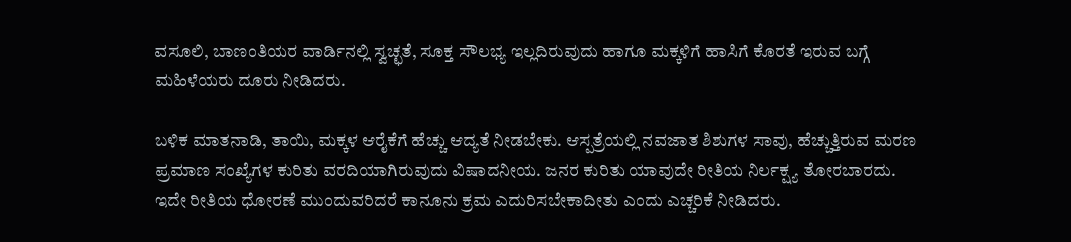ವಸೂಲಿ, ಬಾಣಂತಿಯರ ವಾರ್ಡಿನಲ್ಲಿ ಸ್ವಚ್ಛತೆ, ಸೂಕ್ತ ಸೌಲಭ್ಯ ಇಲ್ಲದಿರುವುದು ಹಾಗೂ ಮಕ್ಕಳಿಗೆ ಹಾಸಿಗೆ ಕೊರತೆ ಇರುವ ಬಗ್ಗೆ ಮಹಿಳೆಯರು ದೂರು ನೀಡಿದರು.

ಬಳಿಕ ಮಾತನಾಡಿ, ತಾಯಿ, ಮಕ್ಕಳ ಆರೈಕೆಗೆ ಹೆಚ್ಚು ಆದ್ಯತೆ ನೀಡಬೇಕು. ಆಸ್ಪತ್ರೆಯಲ್ಲಿ ನವಜಾತ ಶಿಶುಗಳ ಸಾವು, ಹೆಚ್ಚುತ್ತಿರುವ ಮರಣ ಪ್ರಮಾಣ ಸಂಖ್ಯೆಗಳ ಕುರಿತು ವರದಿಯಾಗಿರುವುದು ವಿಷಾದನೀಯ. ಜನರ ಕುರಿತು ಯಾವುದೇ ರೀತಿಯ ನಿರ್ಲಕ್ಷ್ಯ ತೋರಬಾರದು. ಇದೇ ರೀತಿಯ ಧೋರಣೆ ಮುಂದುವರಿದರೆ ಕಾನೂನು ಕ್ರಮ ಎದುರಿಸಬೇಕಾದೀತು ಎಂದು ಎಚ್ಚರಿಕೆ ನೀಡಿದರು.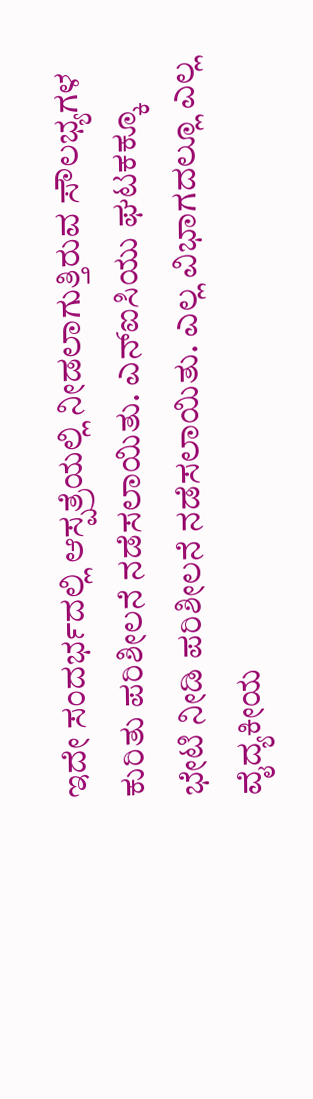ಇದೇ ಸಂದರ್ಭದಲ್ಲಿ ಆಸ್ಪತ್ರೆಯಲ್ಲಿ ನೀಡಲಾಗುತ್ತಿರುವ ಸೌಲಭ್ಯಗಳ ಕುರಿತು ಪರಿಶೀಲನೆ ನಡೆಸಲಾಯಿತು. ಎನ್‌ಐಸಿಯು ಘಟಕಕ್ಕೂ ಭೇಟಿ ನೀಡಿ ಪರಿಶೀಲನೆ ನಡೆಸಲಾಯಿತು. ಎಲ್ಲ ವಿಭಾಗದಲ್ಲೂ ಎಲ್ಲ ವೈದ್ಯಕೀಯ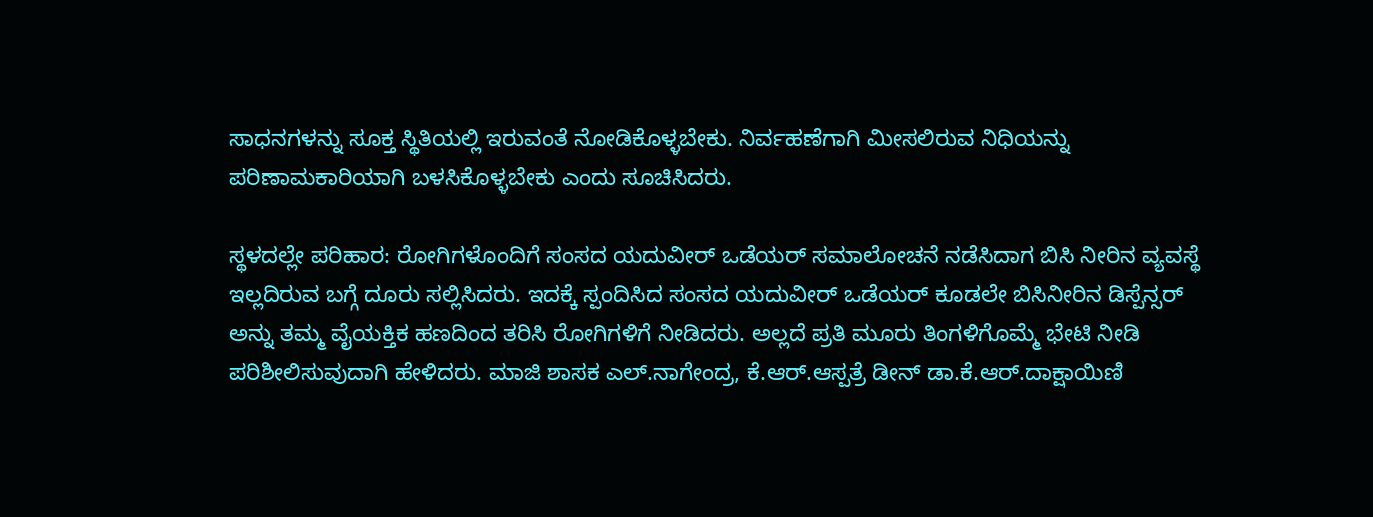ಸಾಧನಗಳನ್ನು ಸೂಕ್ತ ಸ್ಥಿತಿಯಲ್ಲಿ ಇರುವಂತೆ ನೋಡಿಕೊಳ್ಳಬೇಕು. ನಿರ್ವಹಣೆಗಾಗಿ ಮೀಸಲಿರುವ ನಿಧಿಯನ್ನು ಪರಿಣಾಮಕಾರಿಯಾಗಿ ಬಳಸಿಕೊಳ್ಳಬೇಕು ಎಂದು ಸೂಚಿಸಿದರು.

ಸ್ಥಳದಲ್ಲೇ ಪರಿಹಾರ: ರೋಗಿಗಳೊಂದಿಗೆ ಸಂಸದ ಯದುವೀರ್‌ ಒಡೆಯರ್‌ ಸಮಾಲೋಚನೆ ನಡೆಸಿದಾಗ ಬಿಸಿ ನೀರಿನ ವ್ಯವಸ್ಥೆ ಇಲ್ಲದಿರುವ ಬಗ್ಗೆ ದೂರು ಸಲ್ಲಿಸಿದರು. ಇದಕ್ಕೆ ಸ್ಪಂದಿಸಿದ ಸಂಸದ ಯದುವೀರ್‌ ಒಡೆಯರ್‌ ಕೂಡಲೇ ಬಿಸಿನೀರಿನ ಡಿಸ್ಪೆನ್ಸರ್‌ ಅನ್ನು ತಮ್ಮ ವೈಯಕ್ತಿಕ ಹಣದಿಂದ ತರಿಸಿ ರೋಗಿಗಳಿಗೆ ನೀಡಿದರು. ಅಲ್ಲದೆ ಪ್ರತಿ ಮೂರು ತಿಂಗಳಿಗೊಮ್ಮೆ ಭೇಟಿ ನೀಡಿ ಪರಿಶೀಲಿಸುವುದಾಗಿ ಹೇಳಿದರು. ಮಾಜಿ ಶಾಸಕ ಎಲ್‌.ನಾಗೇಂದ್ರ, ಕೆ.ಆರ್‌.ಆಸ್ಪತ್ರೆ ಡೀನ್‌ ಡಾ.ಕೆ.ಆರ್.ದಾಕ್ಷಾಯಿಣಿ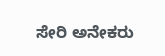ಸೇರಿ ಅನೇಕರು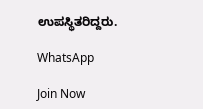ಉಪಸ್ಥಿತರಿದ್ದರು.

WhatsApp

Join Now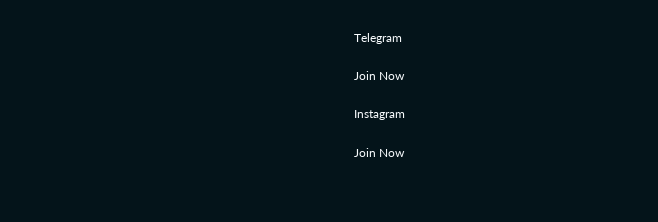Telegram

Join Now

Instagram

Join Now